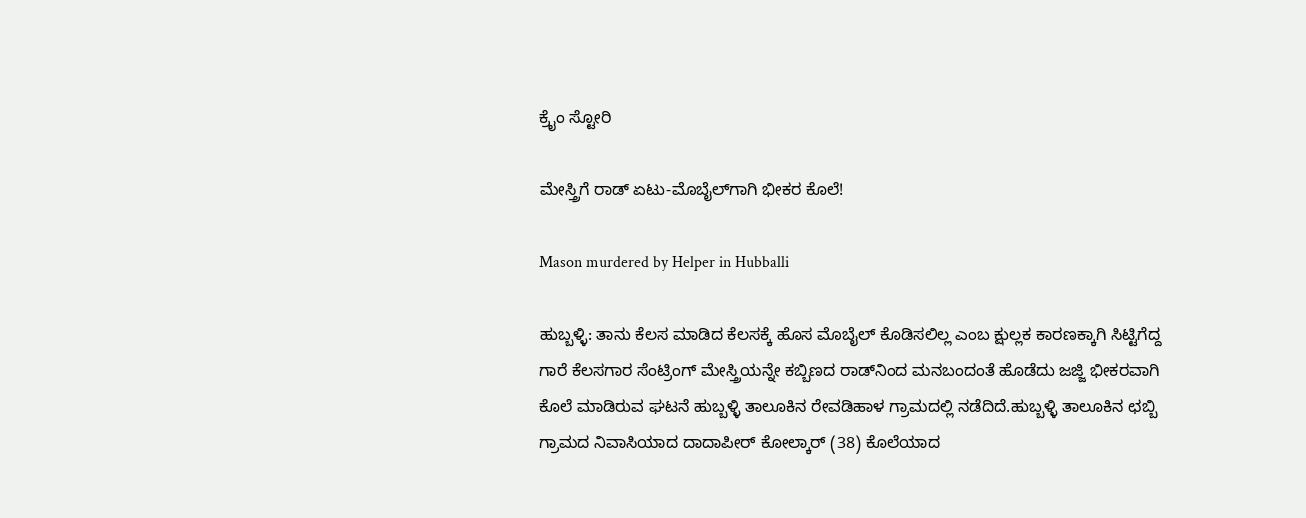ಕ್ರೈಂ ಸ್ಟೋರಿ

ಮೇಸ್ತ್ರಿಗೆ ರಾಡ್‌ ಏಟು-ಮೊಬೈಲ್‌ಗಾಗಿ ಭೀಕರ ಕೊಲೆ!

Mason murdered by Helper in Hubballi

ಹುಬ್ಬಳ್ಳಿ: ತಾನು ಕೆಲಸ ಮಾಡಿದ ಕೆಲಸಕ್ಕೆ ಹೊಸ ಮೊಬೈಲ್ ಕೊಡಿಸಲಿಲ್ಲ ಎಂಬ ಕ್ಷುಲ್ಲಕ ಕಾರಣಕ್ಕಾಗಿ ಸಿಟ್ಟಿಗೆದ್ದ ಗಾರೆ ಕೆಲಸಗಾರ ಸೆಂಟ್ರಿಂಗ್ ಮೇಸ್ತ್ರಿಯನ್ನೇ ಕಬ್ಬಿಣದ ರಾಡ್‌ನಿಂದ ಮನಬಂದಂತೆ ಹೊಡೆದು ಜಜ್ಜಿ ಭೀಕರವಾಗಿ ಕೊಲೆ ಮಾಡಿರುವ ಘಟನೆ ಹುಬ್ಬಳ್ಳಿ ತಾಲೂಕಿನ ರೇವಡಿಹಾಳ ಗ್ರಾಮದಲ್ಲಿ ನಡೆದಿದೆ.ಹುಬ್ಬಳ್ಳಿ ತಾಲೂಕಿನ ಛಬ್ಬಿ ಗ್ರಾಮದ ನಿವಾಸಿಯಾದ ದಾದಾಪೀರ್ ಕೋಲ್ಕಾರ್ (38) ಕೊಲೆಯಾದ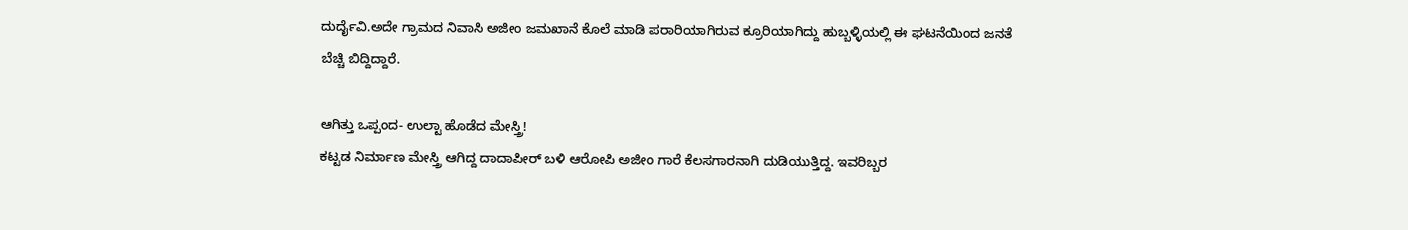ದುರ್ದೈವಿ.ಅದೇ ಗ್ರಾಮದ ನಿವಾಸಿ ಅಜೀಂ ಜಮಖಾನೆ ಕೊಲೆ ಮಾಡಿ ಪರಾರಿಯಾಗಿರುವ ಕ್ರೂರಿಯಾಗಿದ್ದು ಹುಬ್ಬಳ್ಳಿಯಲ್ಲಿ ಈ ಘಟನೆಯಿಂದ ಜನತೆ ಬೆಚ್ಚಿ ಬಿದ್ದಿದ್ದಾರೆ.

ಆಗಿತ್ತು ಒಪ್ಪಂದ- ಉಲ್ಟಾ ಹೊಡೆದ ಮೇಸ್ತ್ರಿ!
ಕಟ್ಟಡ ನಿರ್ಮಾಣ ಮೇಸ್ತ್ರಿ ಆಗಿದ್ದ ದಾದಾಪೀರ್ ಬಳಿ ಆರೋಪಿ ಅಜೀಂ ಗಾರೆ ಕೆಲಸಗಾರನಾಗಿ ದುಡಿಯುತ್ತಿದ್ದ. ಇವರಿಬ್ಬರ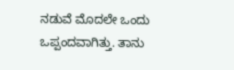ನಡುವೆ ಮೊದಲೇ ಒಂದು ಒಪ್ಪಂದವಾಗಿತ್ತು. ತಾನು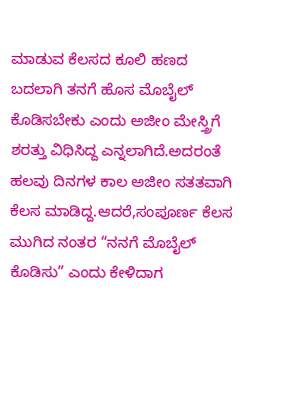ಮಾಡುವ ಕೆಲಸದ ಕೂಲಿ ಹಣದ ಬದಲಾಗಿ ತನಗೆ ಹೊಸ ಮೊಬೈಲ್ ಕೊಡಿಸಬೇಕು ಎಂದು ಅಜೀಂ ಮೇಸ್ತ್ರಿಗೆ ಶರತ್ತು ವಿಧಿಸಿದ್ದ ಎನ್ನಲಾಗಿದೆ.ಅದರಂತೆ ಹಲವು ದಿನಗಳ ಕಾಲ ಅಜೀಂ ಸತತವಾಗಿ ಕೆಲಸ ಮಾಡಿದ್ದ.ಆದರೆ,ಸಂಪೂರ್ಣ ಕೆಲಸ ಮುಗಿದ ನಂತರ “ನನಗೆ ಮೊಬೈಲ್ ಕೊಡಿಸು” ಎಂದು ಕೇಳಿದಾಗ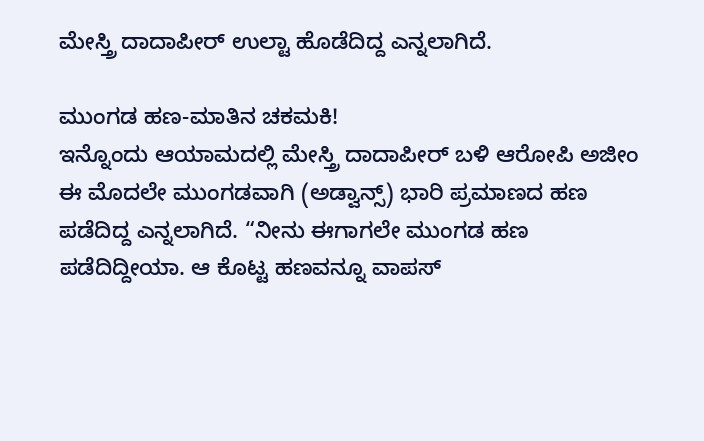ಮೇಸ್ತ್ರಿ ದಾದಾಪೀರ್ ಉಲ್ಟಾ ಹೊಡೆದಿದ್ದ ಎನ್ನಲಾಗಿದೆ.

ಮುಂಗಡ ಹಣ-ಮಾತಿನ ಚಕಮಕಿ!
ಇನ್ನೊಂದು ಆಯಾಮದಲ್ಲಿ ಮೇಸ್ತ್ರಿ ದಾದಾಪೀರ್ ಬಳಿ ಆರೋಪಿ ಅಜೀಂ ಈ ಮೊದಲೇ ಮುಂಗಡವಾಗಿ (ಅಡ್ವಾನ್ಸ್) ಭಾರಿ ಪ್ರಮಾಣದ ಹಣ ಪಡೆದಿದ್ದ ಎನ್ನಲಾಗಿದೆ. “ನೀನು ಈಗಾಗಲೇ ಮುಂಗಡ ಹಣ ಪಡೆದಿದ್ದೀಯಾ. ಆ ಕೊಟ್ಟ ಹಣವನ್ನೂ ವಾಪಸ್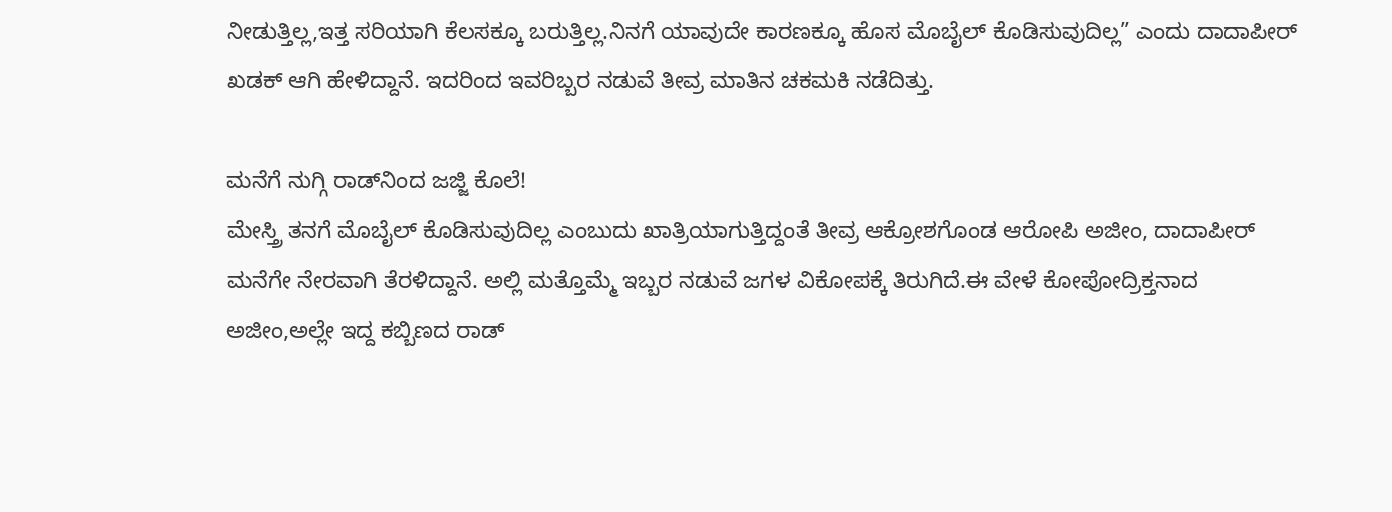ನೀಡುತ್ತಿಲ್ಲ,ಇತ್ತ ಸರಿಯಾಗಿ ಕೆಲಸಕ್ಕೂ ಬರುತ್ತಿಲ್ಲ.ನಿನಗೆ ಯಾವುದೇ ಕಾರಣಕ್ಕೂ ಹೊಸ ಮೊಬೈಲ್ ಕೊಡಿಸುವುದಿಲ್ಲ” ಎಂದು ದಾದಾಪೀರ್ ಖಡಕ್ ಆಗಿ ಹೇಳಿದ್ದಾನೆ. ಇದರಿಂದ ಇವರಿಬ್ಬರ ನಡುವೆ ತೀವ್ರ ಮಾತಿನ ಚಕಮಕಿ ನಡೆದಿತ್ತು.

ಮನೆಗೆ ನುಗ್ಗಿ ರಾಡ್‌ನಿಂದ ಜಜ್ಜಿ ಕೊಲೆ!
ಮೇಸ್ತ್ರಿ ತನಗೆ ಮೊಬೈಲ್ ಕೊಡಿಸುವುದಿಲ್ಲ ಎಂಬುದು ಖಾತ್ರಿಯಾಗುತ್ತಿದ್ದಂತೆ ತೀವ್ರ ಆಕ್ರೋಶಗೊಂಡ ಆರೋಪಿ ಅಜೀಂ, ದಾದಾಪೀರ್ ಮನೆಗೇ ನೇರವಾಗಿ ತೆರಳಿದ್ದಾನೆ. ಅಲ್ಲಿ ಮತ್ತೊಮ್ಮೆ ಇಬ್ಬರ ನಡುವೆ ಜಗಳ ವಿಕೋಪಕ್ಕೆ ತಿರುಗಿದೆ.ಈ ವೇಳೆ ಕೋಪೋದ್ರಿಕ್ತನಾದ ಅಜೀಂ,ಅಲ್ಲೇ ಇದ್ದ ಕಬ್ಬಿಣದ ರಾಡ್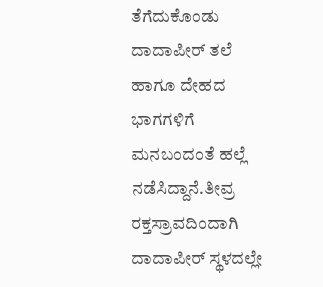ತೆಗೆದುಕೊಂಡು ದಾದಾಪೀರ್ ತಲೆ ಹಾಗೂ ದೇಹದ ಭಾಗಗಳಿಗೆ ಮನಬಂದಂತೆ ಹಲ್ಲೆ ನಡೆಸಿದ್ದಾನೆ.ತೀವ್ರ ರಕ್ತಸ್ರಾವದಿಂದಾಗಿ ದಾದಾಪೀರ್ ಸ್ಥಳದಲ್ಲೇ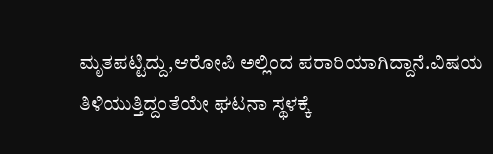ಮೃತಪಟ್ಟಿದ್ದು,ಆರೋಪಿ ಅಲ್ಲಿಂದ ಪರಾರಿಯಾಗಿದ್ದಾನೆ.ವಿಷಯ ತಿಳಿಯುತ್ತಿದ್ದಂತೆಯೇ ಘಟನಾ ಸ್ಥಳಕ್ಕೆ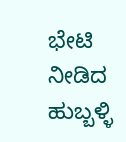ಭೇಟಿ ನೀಡಿದ ಹುಬ್ಬಳ್ಳಿ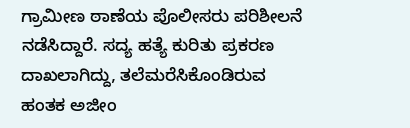ಗ್ರಾಮೀಣ ಠಾಣೆಯ ಪೊಲೀಸರು ಪರಿಶೀಲನೆ ನಡೆಸಿದ್ದಾರೆ. ಸದ್ಯ ಹತ್ಯೆ ಕುರಿತು ಪ್ರಕರಣ ದಾಖಲಾಗಿದ್ದು, ತಲೆಮರೆಸಿಕೊಂಡಿರುವ ಹಂತಕ ಅಜೀಂ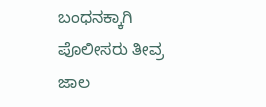ಬಂಧನಕ್ಕಾಗಿ ಪೊಲೀಸರು ತೀವ್ರ ಜಾಲ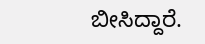ಬೀಸಿದ್ದಾರೆ.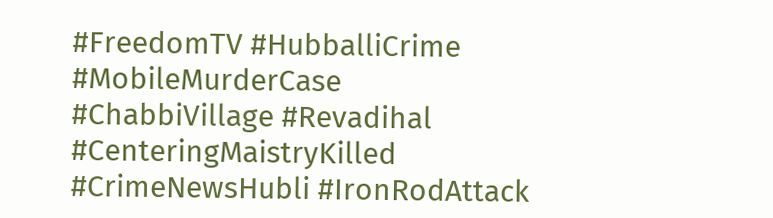#FreedomTV #HubballiCrime #MobileMurderCase #ChabbiVillage #Revadihal #CenteringMaistryKilled #CrimeNewsHubli #IronRodAttack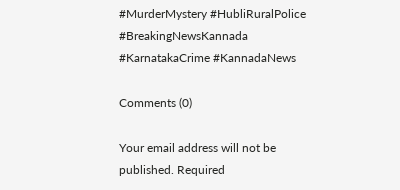#MurderMystery #HubliRuralPolice #BreakingNewsKannada #KarnatakaCrime #KannadaNews

Comments (0)

Your email address will not be published. Required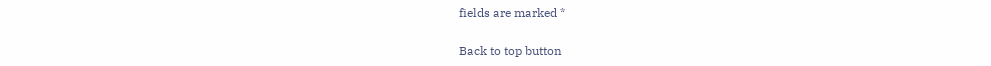fields are marked *

Back to top button